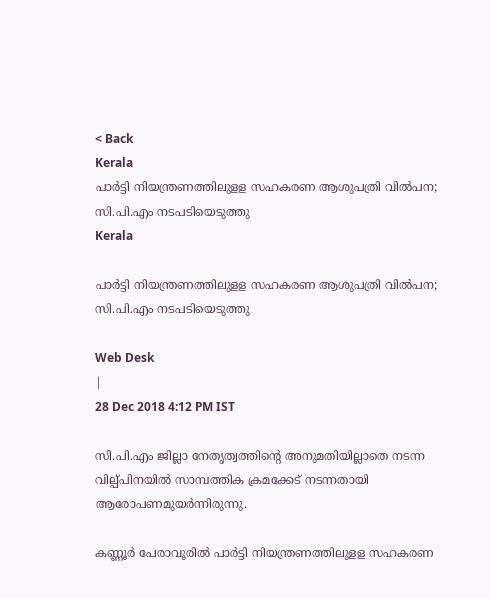< Back
Kerala
പാര്‍ട്ടി നിയന്ത്രണത്തിലുളള സഹകരണ ആശുപത്രി വില്‍പന; സി.പി.എം നടപടിയെടുത്തു
Kerala

പാര്‍ട്ടി നിയന്ത്രണത്തിലുളള സഹകരണ ആശുപത്രി വില്‍പന; സി.പി.എം നടപടിയെടുത്തു

Web Desk
|
28 Dec 2018 4:12 PM IST

സി.പി.എം ജില്ലാ നേതൃത്വത്തിന്റെ അനുമതിയില്ലാതെ നടന്ന വില്പ്പിനയില്‍ സാമ്പത്തിക ക്രമക്കേട് നടന്നതായി ആരോപണമുയര്‍ന്നിരുന്നു.

കണ്ണൂര്‍ പേരാവൂരില്‍ പാര്‍ട്ടി നിയന്ത്രണത്തിലുളള സഹകരണ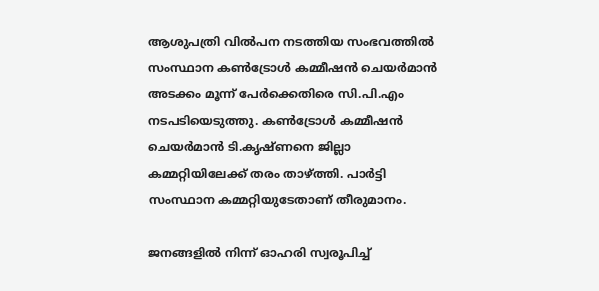ആശുപത്രി വില്‍പന നടത്തിയ സംഭവത്തില്‍ സംസ്ഥാന കണ്‍ട്രോള്‍ കമ്മീഷന്‍ ചെയര്‍മാന്‍ അടക്കം മൂന്ന് പേര്‍ക്കെതിരെ സി.പി.എം നടപടിയെടുത്തു. കണ്‍ട്രോള്‍ കമ്മീഷന്‍ ചെയര്‍മാന്‍ ടി.കൃഷ്ണനെ ജില്ലാ കമ്മറ്റിയിലേക്ക് തരം താഴ്ത്തി. പാര്‍ട്ടി സംസ്ഥാന കമ്മറ്റിയുടേതാണ് തീരുമാനം.

ജനങ്ങളില്‍ നിന്ന് ഓഹരി സ്വരൂപിച്ച്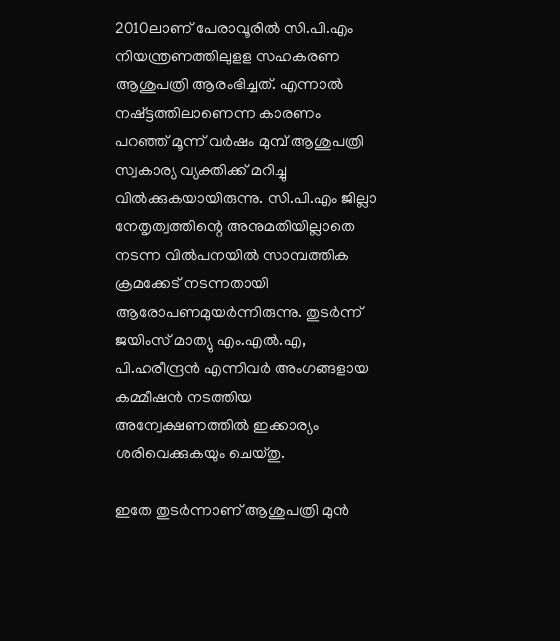2010ലാണ് പേരാവൂരില്‍ സി.പി.എം നിയന്ത്രണത്തിലുളള സഹകരണ ആശുപത്രി ആരംഭിച്ചത്. എന്നാല്‍ നഷ്ട്ടത്തിലാണെന്ന കാരണം പറഞ്ഞ് മൂന്ന് വര്‍ഷം മുമ്പ് ആശുപത്രി സ്വകാര്യ വ്യക്തിക്ക് മറിച്ചു വില്‍ക്കുകയായിരുന്നു. സി.പി.എം ജില്ലാ നേതൃത്വത്തിന്റെ അനുമതിയില്ലാതെ നടന്ന വില്‍പനയില്‍ സാമ്പത്തിക ക്രമക്കേട് നടന്നതായി ആരോപണമുയര്‍ന്നിരുന്നു. തുടര്‍ന്ന് ജയിംസ് മാത്യു എം.എല്‍.എ, പി.ഹരീന്ദ്രന്‍ എന്നിവര്‍ അംഗങ്ങളായ കമ്മീഷന്‍ നടത്തിയ അന്വേക്ഷണത്തില്‍ ഇക്കാര്യം ശരിവെക്കുകയും ചെയ്തു.

ഇതേ തുടര്‍ന്നാണ് ആശുപത്രി മുന്‍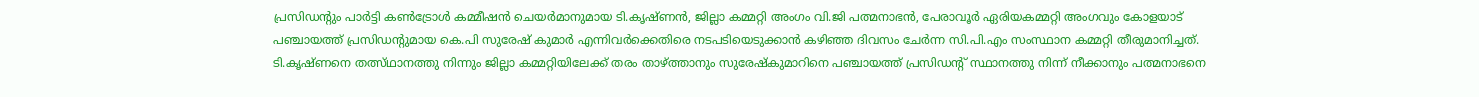പ്രസിഡന്‍റും പാര്‍ട്ടി കണ്‍ട്രോള്‍ കമ്മീഷന്‍ ചെയര്‍മാനുമായ ടി.കൃഷ്ണന്‍, ജില്ലാ കമ്മറ്റി അംഗം വി.ജി പത്മനാഭന്‍, പേരാവൂര്‍ ഏരിയകമ്മറ്റി അംഗവും കോളയാട് പഞ്ചായത്ത് പ്രസിഡന്‍റുമായ കെ.പി സുരേഷ് കുമാര്‍ എന്നിവര്‍ക്കെതിരെ നടപടിയെടുക്കാന്‍ കഴിഞ്ഞ ദിവസം ചേര്‍ന്ന സി.പി.എം സംസ്ഥാന കമ്മറ്റി തീരുമാനിച്ചത്. ടി.കൃഷ്ണനെ തത്സ്ഥാനത്തു നിന്നും ജില്ലാ കമ്മറ്റിയിലേക്ക് തരം താഴ്ത്താനും സുരേഷ്കുമാറിനെ പഞ്ചായത്ത് പ്രസിഡന്‍റ് സ്ഥാനത്തു നിന്ന് നീക്കാനും പത്മനാഭനെ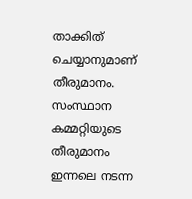താക്കിത് ചെയ്യാനുമാണ് തീരുമാനം. സംസ്ഥാന കമ്മറ്റിയുടെ തീരുമാനം ഇന്നലെ നടന്ന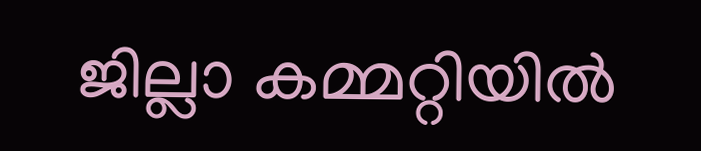ജില്ലാ കമ്മറ്റിയില്‍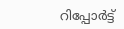റിപ്പോര്‍ട്ട്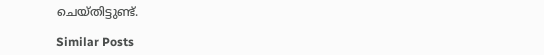ചെയ്തിട്ടുണ്ട്.

Similar Posts